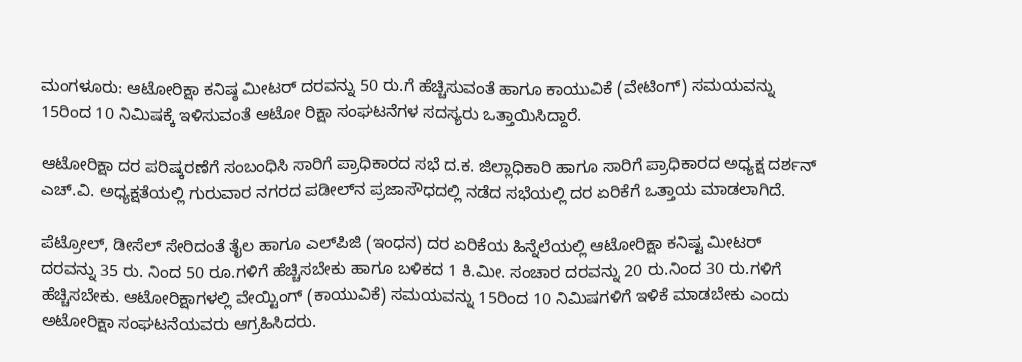ಮಂಗಳೂರು: ಆಟೋರಿಕ್ಷಾ ಕನಿಷ್ಠ ಮೀಟರ್‌ ದರವನ್ನು 50 ರು.ಗೆ ಹೆಚ್ಚಿಸುವಂತೆ ಹಾಗೂ ಕಾಯುವಿಕೆ (ವೇಟಿಂಗ್‌) ಸಮಯವನ್ನು 15ರಿಂದ 10 ನಿಮಿಷಕ್ಕೆ ಇಳಿಸುವಂತೆ ಆಟೋ ರಿಕ್ಷಾ ಸಂಘಟನೆಗಳ ಸದಸ್ಯರು ಒತ್ತಾಯಿಸಿದ್ದಾರೆ.

ಆಟೋರಿಕ್ಷಾ ದರ ಪರಿಷ್ಕರಣೆಗೆ ಸಂಬಂಧಿಸಿ ಸಾರಿಗೆ ಪ್ರಾಧಿಕಾರದ ಸಭೆ ದ.ಕ. ಜಿಲ್ಲಾಧಿಕಾರಿ ಹಾಗೂ ಸಾರಿಗೆ ಪ್ರಾಧಿಕಾರದ ಅಧ್ಯಕ್ಷ ದರ್ಶನ್‌ ಎಚ್‌.ವಿ. ಅಧ್ಯಕ್ಷತೆಯಲ್ಲಿ ಗುರುವಾರ ನಗರದ ಪಡೀಲ್‌ನ ಪ್ರಜಾಸೌಧದಲ್ಲಿ ನಡೆದ ಸಭೆಯಲ್ಲಿ ದರ ಏರಿಕೆಗೆ ಒತ್ತಾಯ ಮಾಡಲಾಗಿದೆ.

ಪೆಟ್ರೋಲ್‌, ಡೀಸೆಲ್‌ ಸೇರಿದಂತೆ ತೈಲ ಹಾಗೂ ಎಲ್‌ಪಿಜಿ (ಇಂಧನ) ದರ ಏರಿಕೆಯ ಹಿನ್ನೆಲೆಯಲ್ಲಿ ಆಟೋರಿಕ್ಷಾ ಕನಿಷ್ಟ ಮೀಟರ್‌ ದರವನ್ನು 35 ರು. ನಿಂದ 50 ರೂ.ಗಳಿಗೆ ಹೆಚ್ಚಿಸಬೇಕು ಹಾಗೂ ಬಳಿಕದ 1 ಕಿ.ಮೀ. ಸಂಚಾರ ದರವನ್ನು 20 ರು.ನಿಂದ 30 ರು.ಗಳಿಗೆ ಹೆಚ್ಚಿಸಬೇಕು. ಆಟೋರಿಕ್ಷಾಗಳಲ್ಲಿ ವೇಯ್ಟಿಂಗ್‌ (ಕಾಯುವಿಕೆ) ಸಮಯವನ್ನು 15ರಿಂದ 10 ನಿಮಿಷಗಳಿಗೆ ಇಳಿಕೆ ಮಾಡಬೇಕು ಎಂದು ಅಟೋರಿಕ್ಷಾ ಸಂಘಟನೆಯವರು ಆಗ್ರಹಿಸಿದರು.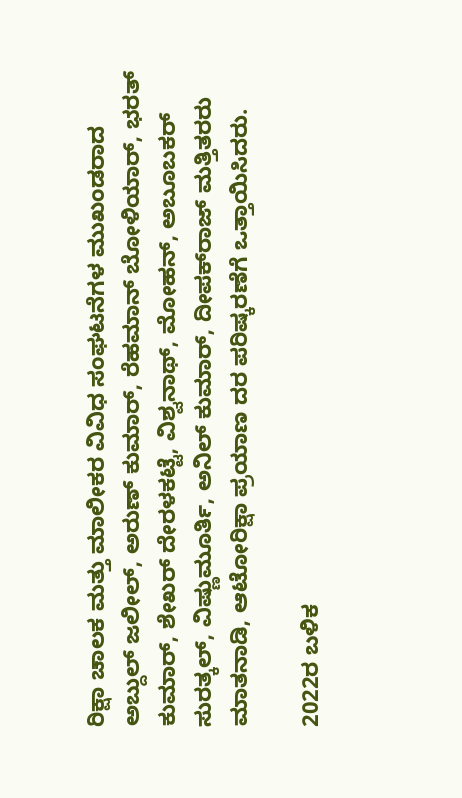ರಿಕ್ಷಾ ಚಾಲಕ ಮತ್ತು ಮಾಲೀಕರ ವಿವಿಧ ಸಂಘಟನೆಗಳ ಮುಖಂಡರಾದ ಅಬ್ದುಲ್‌ ಜಲೀಲ್‌, ಅರುಣ್‌ ಕುಮಾರ್‌, ರೆಹಮಾನ್‌ ಬೋಳಿಯಾರ್‌, ಭರತ್‌ ಕುಮಾರ್‌, ಶೇಖರ್‌ ದೇರಳಕಟ್ಟೆ, ವಿಶ್ವನಾಥ್‌, ಮೋಹನ್‌, ಅಬೂಬಕರ್‌ ಸುರತ್ಕಲ್‌, ವಿಷ್ಣುಮೂರ್ತಿ, ಅನಿಲ್‌ ಕುಮಾರ್‌, ದೀಪಕ್‌ರಾಜ್‌ ಮತ್ತಿತರರು ಮಾತನಾಡಿ, ಆಟೋರಿಕ್ಷಾ ಪ್ರಯಾಣ ದರ ಪರಿಷ್ಕರಣೆಗೆ ಒತ್ತಾಯಿಸಿದರು.

2022ರ ಬಳಿಕ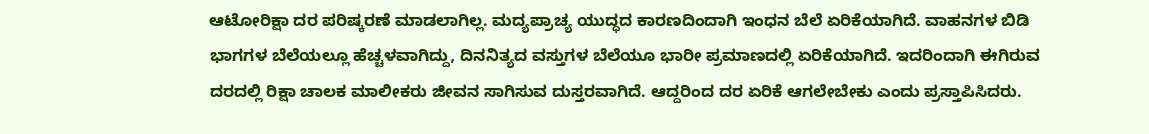ಆಟೋರಿಕ್ಷಾ ದರ ಪರಿಷ್ಕರಣೆ ಮಾಡಲಾಗಿಲ್ಲ. ಮದ್ಯಪ್ರಾಚ್ಯ ಯುದ್ಧದ ಕಾರಣದಿಂದಾಗಿ ಇಂಧನ ಬೆಲೆ ಏರಿಕೆಯಾಗಿದೆ. ವಾಹನಗಳ ಬಿಡಿ ಭಾಗಗಳ ಬೆಲೆಯಲ್ಲೂ ಹೆಚ್ಚಳವಾಗಿದ್ದು, ದಿನನಿತ್ಯದ ವಸ್ತುಗಳ ಬೆಲೆಯೂ ಭಾರೀ ಪ್ರಮಾಣದಲ್ಲಿ ಏರಿಕೆಯಾಗಿದೆ. ಇದರಿಂದಾಗಿ ಈಗಿರುವ ದರದಲ್ಲಿ ರಿಕ್ಷಾ ಚಾಲಕ ಮಾಲೀಕರು ಜೀವನ ಸಾಗಿಸುವ ದುಸ್ತರವಾಗಿದೆ. ಆದ್ದರಿಂದ ದರ ಏರಿಕೆ ಆಗಲೇಬೇಕು ಎಂದು ಪ್ರಸ್ತಾಪಿಸಿದರು.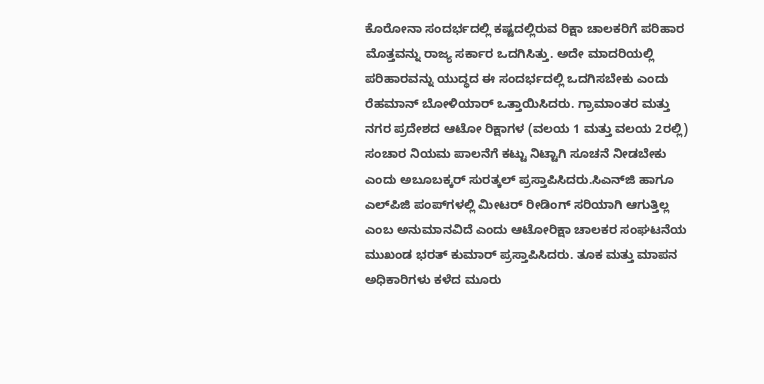ಕೊರೋನಾ ಸಂದರ್ಭದಲ್ಲಿ ಕಷ್ಟದಲ್ಲಿರುವ ರಿಕ್ಷಾ ಚಾಲಕರಿಗೆ ಪರಿಹಾರ ಮೊತ್ತವನ್ನು ರಾಜ್ಯ ಸರ್ಕಾರ ಒದಗಿಸಿತ್ತು. ಅದೇ ಮಾದರಿಯಲ್ಲಿ ಪರಿಹಾರವನ್ನು ಯುದ್ಧದ ಈ ಸಂದರ್ಭದಲ್ಲಿ ಒದಗಿಸಬೇಕು ಎಂದು ರೆಹಮಾನ್‌ ಬೋಳಿಯಾರ್‌ ಒತ್ತಾಯಿಸಿದರು. ಗ್ರಾಮಾಂತರ ಮತ್ತು ನಗರ ಪ್ರದೇಶದ ಆಟೋ ರಿಕ್ಷಾಗಳ (ವಲಯ 1 ಮತ್ತು ವಲಯ 2ರಲ್ಲಿ) ಸಂಚಾರ ನಿಯಮ ಪಾಲನೆಗೆ ಕಟ್ಟು ನಿಟ್ಟಾಗಿ ಸೂಚನೆ ನೀಡಬೇಕು ಎಂದು ಅಬೂಬಕ್ಕರ್‌ ಸುರತ್ಕಲ್‌ ಪ್ರಸ್ತಾಪಿಸಿದರು.ಸಿಎನ್‌ಜಿ ಹಾಗೂ ಎಲ್‌ಪಿಜಿ ಪಂಪ್‌ಗಳಲ್ಲಿ ಮೀಟರ್‌ ರೀಡಿಂಗ್‌ ಸರಿಯಾಗಿ ಆಗುತ್ತಿಲ್ಲ ಎಂಬ ಅನುಮಾನವಿದೆ ಎಂದು ಆಟೋರಿಕ್ಷಾ ಚಾಲಕರ ಸಂಘಟನೆಯ ಮುಖಂಡ ಭರತ್‌ ಕುಮಾರ್‌ ಪ್ರಸ್ತಾಪಿಸಿದರು. ತೂಕ ಮತ್ತು ಮಾಪನ ಅಧಿಕಾರಿಗಳು ಕಳೆದ ಮೂರು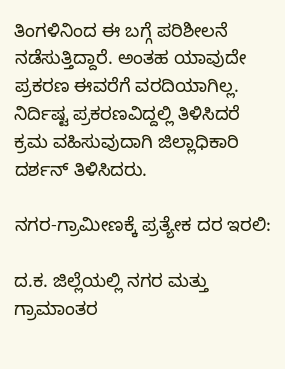ತಿಂಗಳಿನಿಂದ ಈ ಬಗ್ಗೆ ಪರಿಶೀಲನೆ ನಡೆಸುತ್ತಿದ್ದಾರೆ. ಅಂತಹ ಯಾವುದೇ ಪ್ರಕರಣ ಈವರೆಗೆ ವರದಿಯಾಗಿಲ್ಲ. ನಿರ್ದಿಷ್ಟ ಪ್ರಕರಣವಿದ್ದಲ್ಲಿ ತಿಳಿಸಿದರೆ ಕ್ರಮ ವಹಿಸುವುದಾಗಿ ಜಿಲ್ಲಾಧಿಕಾರಿ ದರ್ಶನ್‌ ತಿಳಿಸಿದರು.

ನಗರ-ಗ್ರಾಮೀಣಕ್ಕೆ ಪ್ರತ್ಯೇಕ ದರ ಇರಲಿ:

ದ.ಕ. ಜಿಲ್ಲೆಯಲ್ಲಿ ನಗರ ಮತ್ತು ಗ್ರಾಮಾಂತರ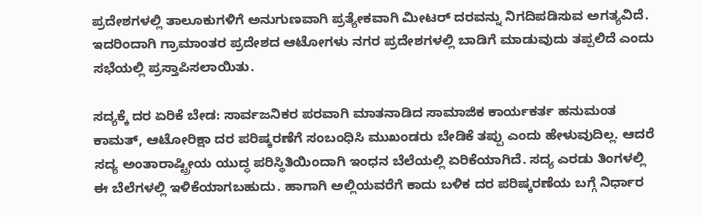ಪ್ರದೇಶಗಳಲ್ಲಿ ತಾಲೂಕುಗಳಿಗೆ ಅನುಗುಣವಾಗಿ ಪ್ರತ್ಯೇಕವಾಗಿ ಮೀಟರ್‌ ದರವನ್ನು ನಿಗದಿಪಡಿಸುವ ಅಗತ್ಯವಿದೆ. ಇದರಿಂದಾಗಿ ಗ್ರಾಮಾಂತರ ಪ್ರದೇಶದ ಆಟೋಗಳು ನಗರ ಪ್ರದೇಶಗಳಲ್ಲಿ ಬಾಡಿಗೆ ಮಾಡುವುದು ತಪ್ಪಲಿದೆ ಎಂದು ಸಭೆಯಲ್ಲಿ ಪ್ರಸ್ತಾಪಿಸಲಾಯಿತು.

ಸದ್ಯಕ್ಕೆ ದರ ಏರಿಕೆ ಬೇಡ: ಸಾರ್ವಜನಿಕರ ಪರವಾಗಿ ಮಾತನಾಡಿದ ಸಾಮಾಜಿಕ ಕಾರ್ಯಕರ್ತ ಹನುಮಂತ ಕಾಮತ್‌, ಆಟೋರಿಕ್ಷಾ ದರ ಪರಿಷ್ಕರಣೆಗೆ ಸಂಬಂಧಿಸಿ ಮುಖಂಡರು ಬೇಡಿಕೆ ತಪ್ಪು ಎಂದು ಹೇಳುವುದಿಲ್ಲ. ಆದರೆ ಸದ್ಯ ಅಂತಾರಾಷ್ಟ್ರೀಯ ಯುದ್ಧ ಪರಿಸ್ಥಿತಿಯಿಂದಾಗಿ ಇಂಧನ ಬೆಲೆಯಲ್ಲಿ ಏರಿಕೆಯಾಗಿದೆ. ಸದ್ಯ ಎರಡು ತಿಂಗಳಲ್ಲಿ ಈ ಬೆಲೆಗಳಲ್ಲಿ ಇಳಿಕೆಯಾಗಬಹುದು. ಹಾಗಾಗಿ ಅಲ್ಲಿಯವರೆಗೆ ಕಾದು ಬಳಿಕ ದರ ಪರಿಷ್ಕರಣೆಯ ಬಗ್ಗೆ ನಿರ್ಧಾರ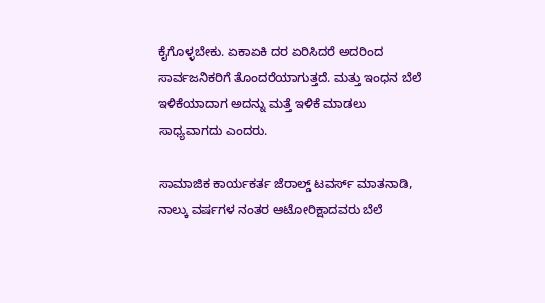ಕೈಗೊಳ್ಳಬೇಕು. ಏಕಾಏಕಿ ದರ ಏರಿಸಿದರೆ ಅದರಿಂದ ಸಾರ್ವಜನಿಕರಿಗೆ ತೊಂದರೆಯಾಗುತ್ತದೆ. ಮತ್ತು ಇಂಧನ ಬೆಲೆ ಇಳಿಕೆಯಾದಾಗ ಅದನ್ನು ಮತ್ತೆ ಇಳಿಕೆ ಮಾಡಲು ಸಾಧ್ಯವಾಗದು ಎಂದರು.

ಸಾಮಾಜಿಕ ಕಾರ್ಯಕರ್ತ ಜೆರಾಲ್ಡ್‌ ಟವರ್ಸ್‌ ಮಾತನಾಡಿ, ನಾಲ್ಕು ವರ್ಷಗಳ ನಂತರ ಆಟೋರಿಕ್ಷಾದವರು ಬೆಲೆ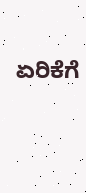ಏರಿಕೆಗೆ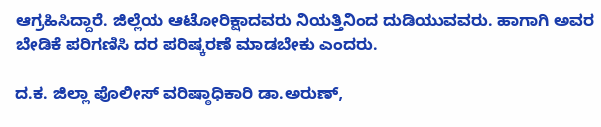ಆಗ್ರಹಿಸಿದ್ದಾರೆ. ಜಿಲ್ಲೆಯ ಆಟೋರಿಕ್ಷಾದವರು ನಿಯತ್ತಿನಿಂದ ದುಡಿಯುವವರು. ಹಾಗಾಗಿ ಅವರ ಬೇಡಿಕೆ ಪರಿಗಣಿಸಿ ದರ ಪರಿಷ್ಕರಣೆ ಮಾಡಬೇಕು ಎಂದರು.

ದ.ಕ. ಜಿಲ್ಲಾ ಪೊಲೀಸ್‌ ವರಿಷ್ಠಾಧಿಕಾರಿ ಡಾ.ಅರುಣ್‌,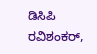ಡಿಸಿಪಿ ರವಿಶಂಕರ್‌,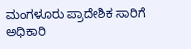ಮಂಗಳೂರು ಪ್ರಾದೇಶಿಕ ಸಾರಿಗೆ ಅಧಿಕಾರಿ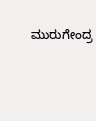ಮುರುಗೇಂದ್ರ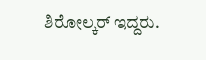ಶಿರೋಲ್ಕರ್‌ ಇದ್ದರು.